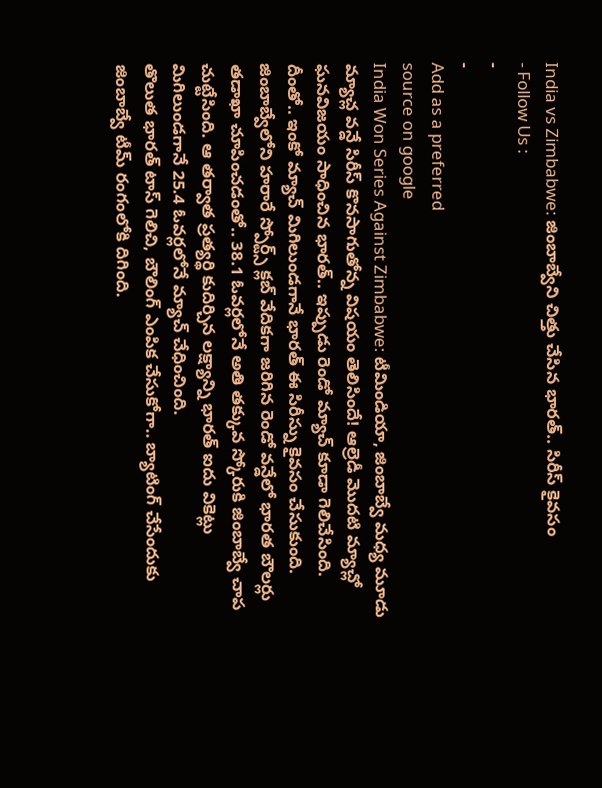India vs Zimbabwe: జింబాబ్వేని చిత్తు చేసిన భారత్.. సిరీస్ కైవసం
- Follow Us :
-
-
Add as a preferred
source on google
India Won Series Against Zimbabwe: టీమిండియా, జింబాబ్వే మధ్య మూడు మ్యాచ్ల వన్డే సిరీస్ కొనసాగుతోన్న విషయం తెలిసిందే! ఆల్రెడీ మొదటి మ్యాచ్లో ఘనవిజయం సాధించిన భారత్.. ఇప్పుడు రెండో మ్యాచ్ కూడా గెలిచేసింది. దీంతో.. ఇంకో మ్యాచ్ మిగిలుండగానే భారత్ ఈ సిరీస్ను కైవసం చేసుకుంది. జింబాబ్వేలోని హరారే స్పోర్ట్స్ క్లబ్ వేదికగా జరిగిన రెండో వన్డేలో భారత బౌలర్లు తడాఖా చూపించడంతో.. 38.1 ఓవర్లలోనే అతి తక్కువ స్కోరుకి జింబాబ్వే చాప చుట్టేసింది. ఆ తర్వాత ప్రత్యర్థి కుదిర్చిన లక్ష్యాన్ని భారత్ ఐదు వికెట్లు మిగిలుండగానే 25.4 ఓవర్లలోనే మ్యాచ్ చేధించింది.
తొలుత భారత్ టాస్ గెలిచి, బౌలింగ్ ఎంపిక చేసుకోగా.. బ్యాటింగ్ చేసేందుకు జింబాబ్వే టీమ్ రంగంలోకి దిగింది.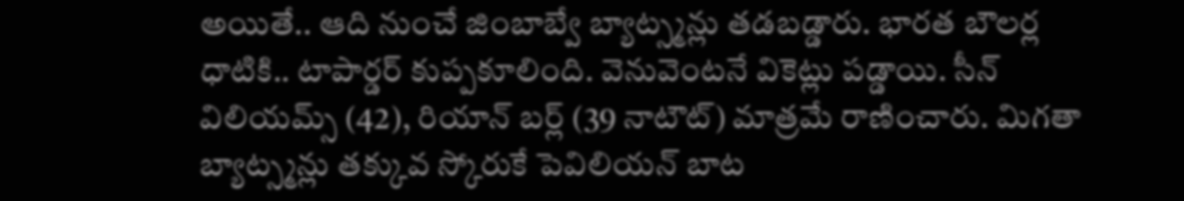అయితే.. ఆది నుంచే జింబాబ్వే బ్యాట్స్మన్లు తడబడ్డారు. భారత బౌలర్ల ధాటికి.. టాపార్డర్ కుప్పకూలింది. వెనువెంటనే వికెట్లు పడ్డాయి. సీన్ విలియమ్స్ (42), రియాన్ బర్ల్ (39 నాటౌట్) మాత్రమే రాణించారు. మిగతా బ్యాట్స్మన్లు తక్కువ స్కోరుకే పెవిలియన్ బాట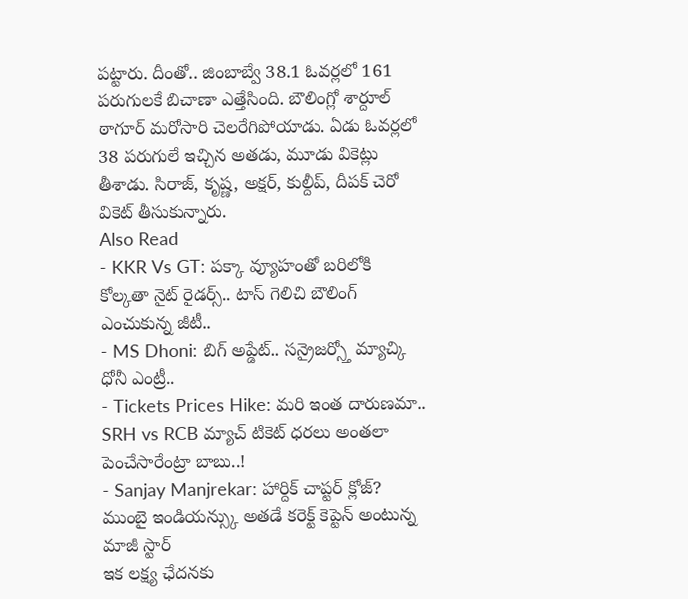పట్టారు. దీంతో.. జింబాబ్వే 38.1 ఓవర్లలో 161 పరుగులకే బిచాణా ఎత్తేసింది. బౌలింగ్లో శార్దూల్ ఠాగూర్ మరోసారి చెలరేగిపోయాడు. ఏడు ఓవర్లలో 38 పరుగులే ఇచ్చిన అతడు, మూడు వికెట్లు తీశాడు. సిరాజ్, కృష్ణ, అక్షర్, కుల్దీప్, దీపక్ చెరో వికెట్ తీసుకున్నారు.
Also Read
- KKR Vs GT: పక్కా వ్యూహంతో బరిలోకి కోల్కతా నైట్ రైడర్స్.. టాస్ గెలిచి బౌలింగ్ ఎంచుకున్న జీటీ..
- MS Dhoni: బిగ్ అప్డేట్.. సన్రైజర్స్తో మ్యాచ్కి ధోనీ ఎంట్రీ..
- Tickets Prices Hike: మరి ఇంత దారుణమా.. SRH vs RCB మ్యాచ్ టికెట్ ధరలు అంతలా పెంచేసారేంట్రా బాబు..!
- Sanjay Manjrekar: హార్దిక్ చాప్టర్ క్లోజ్? ముంబై ఇండియన్స్కు అతడే కరెక్ట్ కెప్టెన్ అంటున్న మాజీ స్టార్
ఇక లక్ష్య ఛేదనకు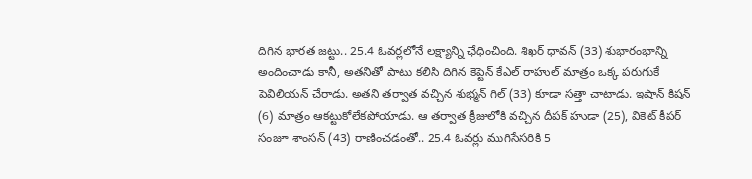దిగిన భారత జట్టు.. 25.4 ఓవర్లలోనే లక్ష్యాన్ని ఛేధించింది. శిఖర్ ధావన్ (33) శుభారంభాన్ని అందించాడు కానీ, అతనితో పాటు కలిసి దిగిన కెప్టెన్ కేఎల్ రాహుల్ మాత్రం ఒక్క పరుగుకే పెవిలియన్ చేరాడు. అతని తర్వాత వచ్చిన శుభ్మన్ గిల్ (33) కూడా సత్తా చాటాడు. ఇషాన్ కిషన్ (6) మాత్రం ఆకట్టుకోలేకపోయాడు. ఆ తర్వాత క్రీజులోకి వచ్చిన దీపక్ హుడా (25), వికెట్ కీపర్ సంజూ శాంసన్ (43) రాణించడంతో.. 25.4 ఓవర్లు ముగిసేసరికి 5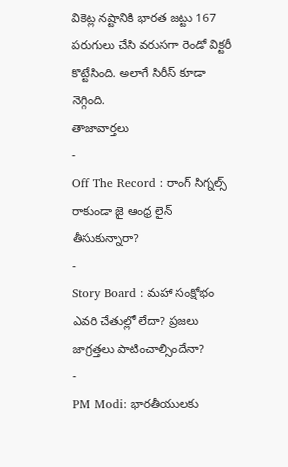వికెట్ల నష్టానికి భారత జట్టు 167 పరుగులు చేసి వరుసగా రెండో విక్టరీ కొట్టేసింది. అలాగే సిరీస్ కూడా నెగ్గింది.
తాజావార్తలు
-
Off The Record : రాంగ్ సిగ్నల్స్ రాకుండా జై ఆంధ్ర లైన్ తీసుకున్నారా?
-
Story Board : మహా సంక్షోభం ఎవరి చేతుల్లో లేదా? ప్రజలు జాగ్రత్తలు పాటించాల్సిందేనా?
-
PM Modi: భారతీయులకు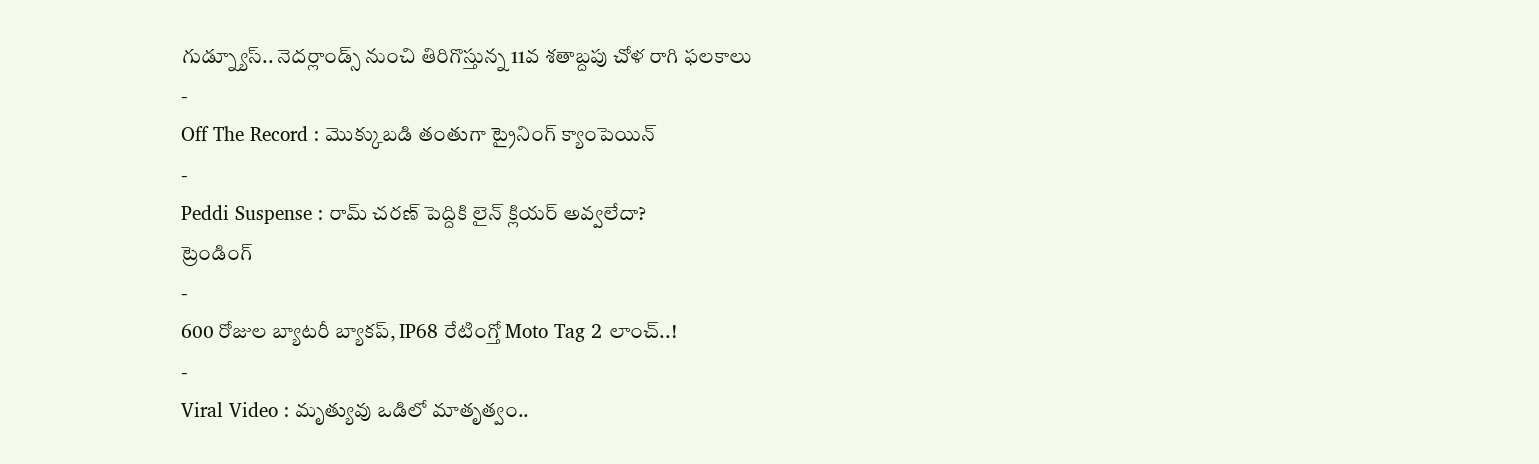గుడ్న్యూస్.. నెదర్లాండ్స్ నుంచి తిరిగొస్తున్న 11వ శతాబ్దపు చోళ రాగి ఫలకాలు
-
Off The Record : మొక్కుబడి తంతుగా ట్రైనింగ్ క్యాంపెయిన్
-
Peddi Suspense : రామ్ చరణ్ పెద్దికి లైన్ క్లియర్ అవ్వలేదా?
ట్రెండింగ్
-
600 రోజుల బ్యాటరీ బ్యాకప్, IP68 రేటింగ్తో Moto Tag 2 లాంచ్..!
-
Viral Video : మృత్యువు ఒడిలో మాతృత్వం..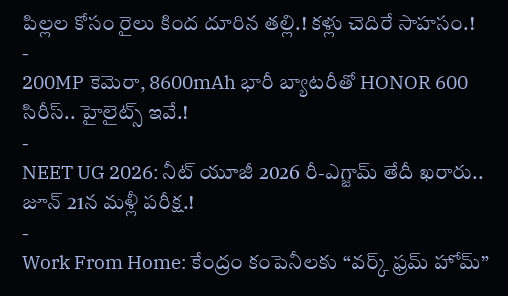పిల్లల కోసం రైలు కింద దూరిన తల్లి.! కళ్లు చెదిరే సాహసం.!
-
200MP కెమెరా, 8600mAh భారీ బ్యాటరీతో HONOR 600 సిరీస్.. హైలైట్స్ ఇవే.!
-
NEET UG 2026: నీట్ యూజీ 2026 రీ-ఎగ్జామ్ తేదీ ఖరారు.. జూన్ 21న మళ్లీ పరీక్ష.!
-
Work From Home: కేంద్రం కంపెనీలకు “వర్క్ ఫ్రమ్ హోమ్”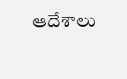ఆదేశాలు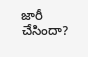జారీ చేసిందా?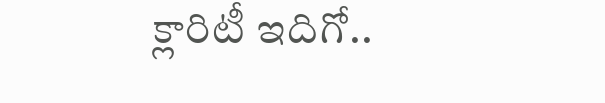క్లారిటీ ఇదిగో..